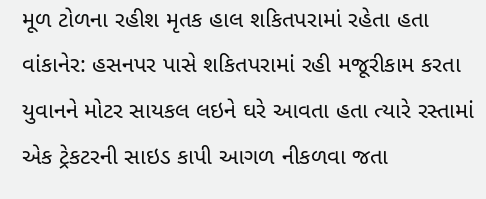મૂળ ટોળના રહીશ મૃતક હાલ શકિતપરામાં રહેતા હતા
વાંકાનેર: હસનપર પાસે શકિતપરામાં રહી મજૂરીકામ કરતા યુવાનને મોટર સાયકલ લઇને ઘરે આવતા હતા ત્યારે રસ્તામાં એક ટ્રેકટરની સાઇડ કાપી આગળ નીકળવા જતા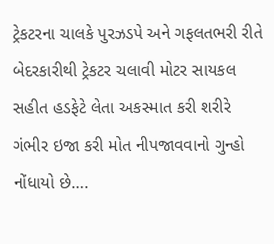ટ્રેકટરના ચાલકે પુરઝડપે અને ગફલતભરી રીતે બેદરકારીથી ટ્રેકટર ચલાવી મોટર સાયકલ સહીત હડફેટે લેતા અકસ્માત કરી શરીરે ગંભીર ઇજા કરી મોત નીપજાવવાનો ગુન્હો નોંધાયો છે….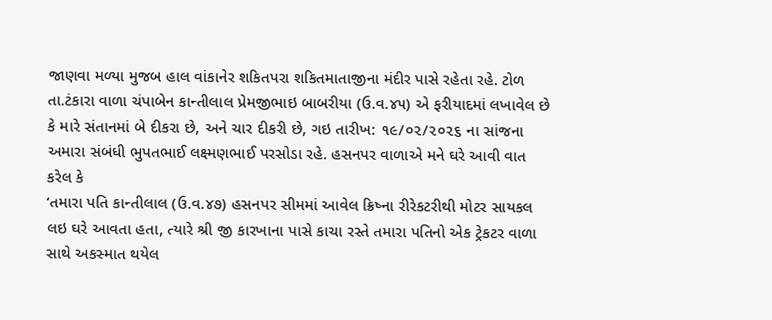જાણવા મળ્યા મુજબ હાલ વાંકાનેર શકિતપરા શકિતમાતાજીના મંદીર પાસે રહેતા રહે. ટોળ તા.ટંકારા વાળા ચંપાબેન કાન્તીલાલ પ્રેમજીભાઇ બાબરીયા (ઉ.વ.૪૫) એ ફરીયાદમાં લખાવેલ છે કે મારે સંતાનમાં બે દીકરા છે, અને ચાર દીકરી છે, ગઇ તારીખ: ૧૯/૦૨/૨૦૨૬ ના સાંજના અમારા સંબંધી ભુપતભાઈ લક્ષ્મણભાઈ પરસોડા રહે. હસનપર વાળાએ મને ઘરે આવી વાત કરેલ કે
‘તમારા પતિ કાન્તીલાલ (ઉ.વ.૪૭) હસનપર સીમમાં આવેલ ક્રિષ્ના રીરેકટરીથી મોટર સાયકલ લઇ ઘરે આવતા હતા, ત્યારે શ્રી જી કારખાના પાસે કાચા રસ્તે તમારા પતિનો એક ટ્રેકટર વાળા સાથે અકસ્માત થયેલ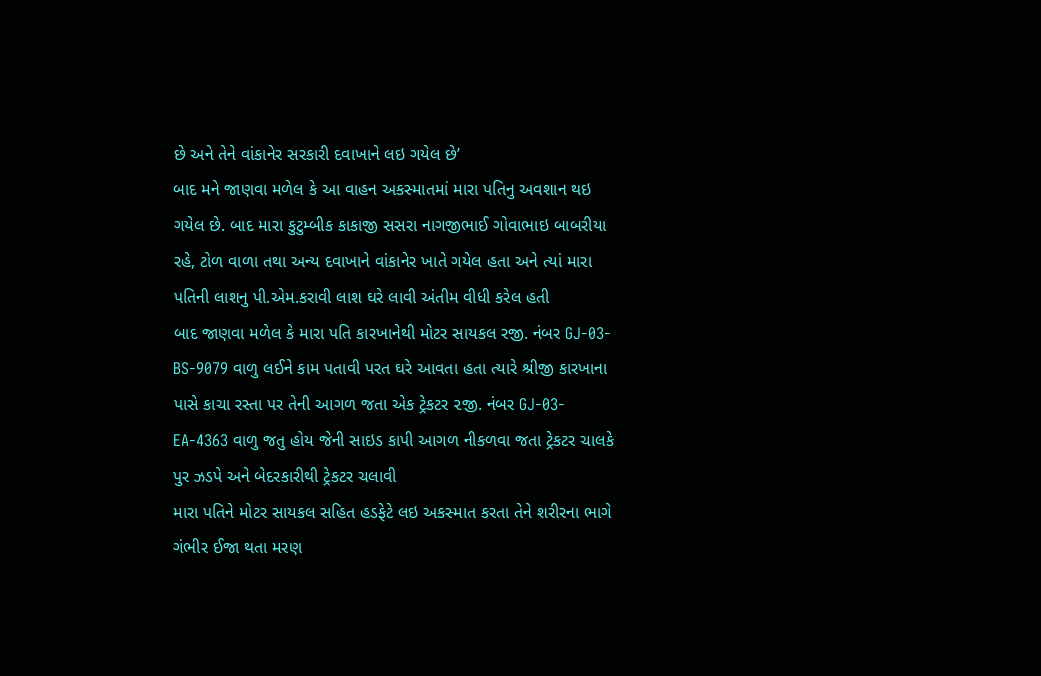છે અને તેને વાંકાનેર સરકારી દવાખાને લઇ ગયેલ છે’
બાદ મને જાણવા મળેલ કે આ વાહન અકસ્માતમાં મારા પતિનુ અવશાન થઇ ગયેલ છે. બાદ મારા કુટુમ્બીક કાકાજી સસરા નાગજીભાઈ ગોવાભાઇ બાબરીયા રહે, ટોળ વાળા તથા અન્ય દવાખાને વાંકાનેર ખાતે ગયેલ હતા અને ત્યાં મારા પતિની લાશનુ પી.એમ.કરાવી લાશ ઘરે લાવી અંતીમ વીધી કરેલ હતી
બાદ જાણવા મળેલ કે મારા પતિ કારખાનેથી મોટર સાયકલ રજી. નંબર GJ-03-BS-9079 વાળુ લઈને કામ પતાવી પરત ઘરે આવતા હતા ત્યારે શ્રીજી કારખાના પાસે કાચા રસ્તા પર તેની આગળ જતા એક ટ્રેકટર ૨જી. નંબર GJ-03-EA-4363 વાળુ જતુ હોય જેની સાઇડ કાપી આગળ નીકળવા જતા ટ્રેકટર ચાલકે પુર ઝડપે અને બેદરકારીથી ટ્રેકટર ચલાવી
મારા પતિને મોટર સાયકલ સહિત હડફેટે લઇ અકસ્માત કરતા તેને શરીરના ભાગે ગંભીર ઈજા થતા મરણ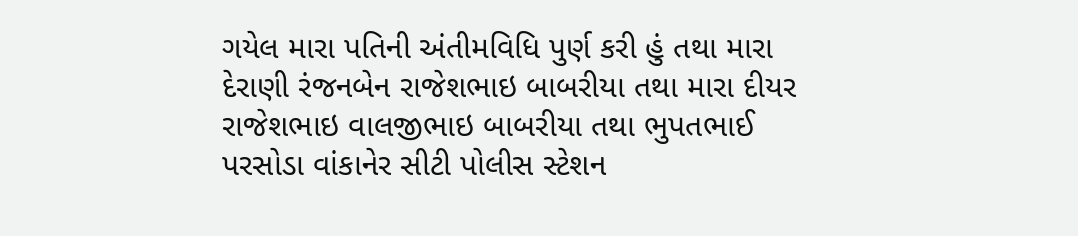ગયેલ મારા પતિની અંતીમવિધિ પુર્ણ કરી હું તથા મારા દેરાણી રંજનબેન રાજેશભાઇ બાબરીયા તથા મારા દીયર રાજેશભાઇ વાલજીભાઇ બાબરીયા તથા ભુપતભાઈ પરસોડા વાંકાનેર સીટી પોલીસ સ્ટેશન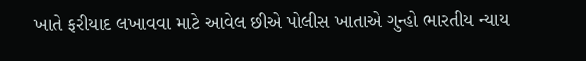ખાતે ફરીયાદ લખાવવા માટે આવેલ છીએ પોલીસ ખાતાએ ગુન્હો ભારતીય ન્યાય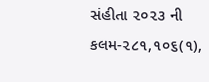સંહીતા ૨૦૨૩ ની કલમ-૨૮૧,૧૦૬(૧),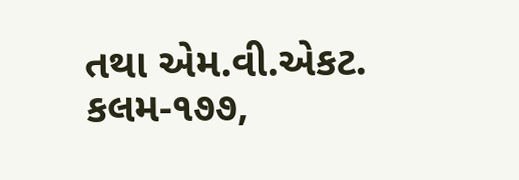તથા એમ.વી.એકટ. કલમ-૧૭૭,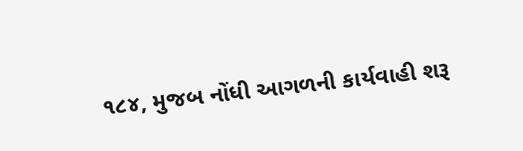૧૮૪, મુજબ નોંધી આગળની કાર્યવાહી શરૂ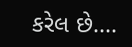કરેલ છે….